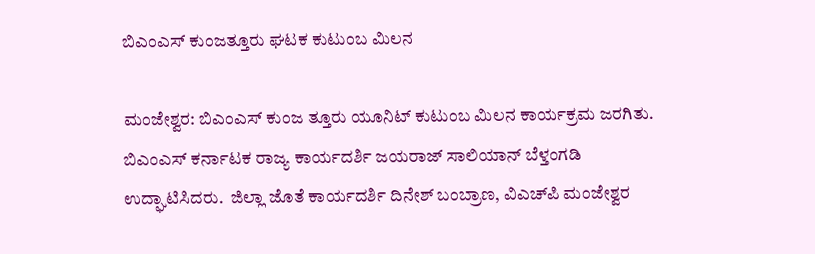ಬಿಎಂಎಸ್ ಕುಂಜತ್ತೂರು ಘಟಕ ಕುಟುಂಬ ಮಿಲನ

ಮಂಜೇಶ್ವರ: ಬಿಎಂಎಸ್ ಕುಂಜ ತ್ತೂರು ಯೂನಿಟ್ ಕುಟುಂಬ ಮಿಲನ ಕಾರ್ಯಕ್ರಮ ಜರಗಿತು. ಬಿಎಂಎಸ್ ಕರ್ನಾಟಕ ರಾಜ್ಯ ಕಾರ್ಯದರ್ಶಿ ಜಯರಾಜ್ ಸಾಲಿಯಾನ್ ಬೆಳ್ತಂಗಡಿ ಉದ್ಘಾಟಿಸಿದರು.  ಜಿಲ್ಲಾ ಜೊತೆ ಕಾರ್ಯದರ್ಶಿ ದಿನೇಶ್ ಬಂಬ್ರಾಣ, ವಿಎಚ್‌ಪಿ ಮಂಜೇಶ್ವರ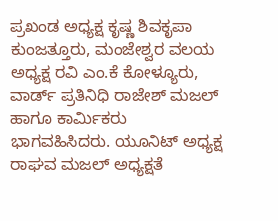ಪ್ರಖಂಡ ಅಧ್ಯಕ್ಷ ಕೃಷ್ಣ ಶಿವಕೃಪಾ ಕುಂಜತ್ತೂರು, ಮಂಜೇಶ್ವರ ವಲಯ ಅಧ್ಯಕ್ಷ ರವಿ ಎಂ.ಕೆ ಕೋಳ್ಯೂರು, ವಾರ್ಡ್ ಪ್ರತಿನಿಧಿ ರಾಜೇಶ್ ಮಜಲ್ ಹಾಗೂ ಕಾರ್ಮಿಕರು ಭಾಗವಹಿಸಿದರು. ಯೂನಿಟ್ ಅಧ್ಯಕ್ಷ ರಾಘವ ಮಜಲ್ ಅಧ್ಯಕ್ಷತೆ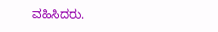ವಹಿಸಿದರು.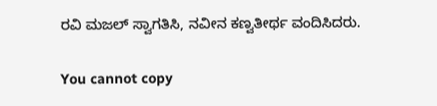ರವಿ ಮಜಲ್ ಸ್ವಾಗತಿಸಿ, ನವೀನ ಕಣ್ವತೀರ್ಥ ವಂದಿಸಿದರು.

You cannot copy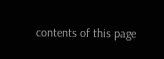contents of this page